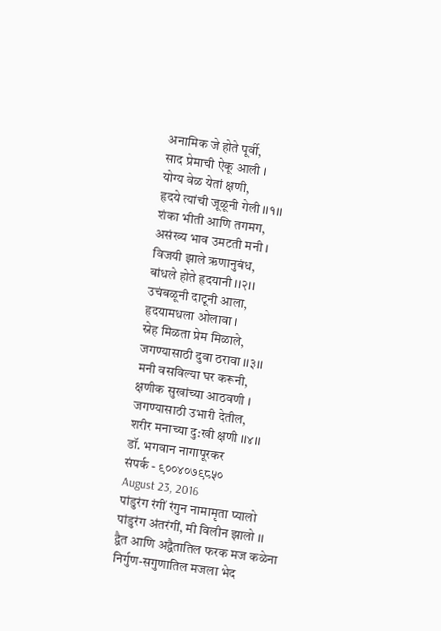अनामिक जे होते पूर्वी,
साद प्रेमाची ऐकू आली ।
योग्य वेळ येतां क्षणी,
हृदये त्यांची जूळूनी गेली ।।१।।
शंका भीती आणि तगमग,
असंख्य भाव उमटती मनी ।
विजयी झाले ऋणानुबंध,
बांधले होते हृदयानी ।।२।।
उचंबळूनी दाटूनी आला,
हृदयामधला ओलावा ।
स्नेह मिळता प्रेम मिळाले,
जगण्यासाठी दुवा ठरावा ।।३।।
मनी वसविल्या घर करूनी,
क्षणीक सुखांच्या आठवणी ।
जगण्यासाठी उभारी देतील,
शरीर मनाच्या दु:खी क्षणी ।।४।।
डॉ. भगवान नागापूरकर
संपर्क - ९००४०७९८५०
August 23, 2016
पांडुरंग रंगीं रंगुन नामामृता प्यालो
पांडुरंग अंतरंगीं, मी विलीन झालो ।।
द्वैत आणि अद्वैतातिल फरक मज कळेना
निर्गुण-सगुणातिल मजला भेद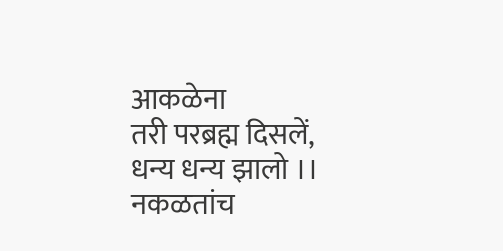आकळेना
तरी परब्रह्म दिसलें, धन्य धन्य झालो ।।
नकळतांच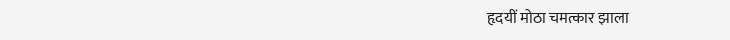हृदयीं मोठा चमत्कार झाला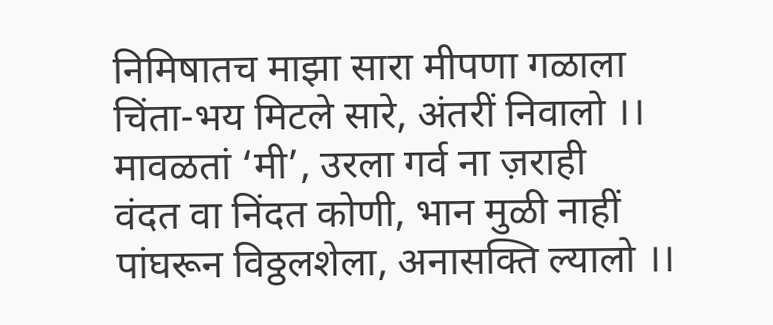निमिषातच माझा सारा मीपणा गळाला
चिंता-भय मिटले सारे, अंतरीं निवालो ।।
मावळतां ‘मी’, उरला गर्व ना ज़राही
वंदत वा निंदत कोणी, भान मुळी नाहीं
पांघरून विठ्ठलशेला, अनासक्ति ल्यालो ।।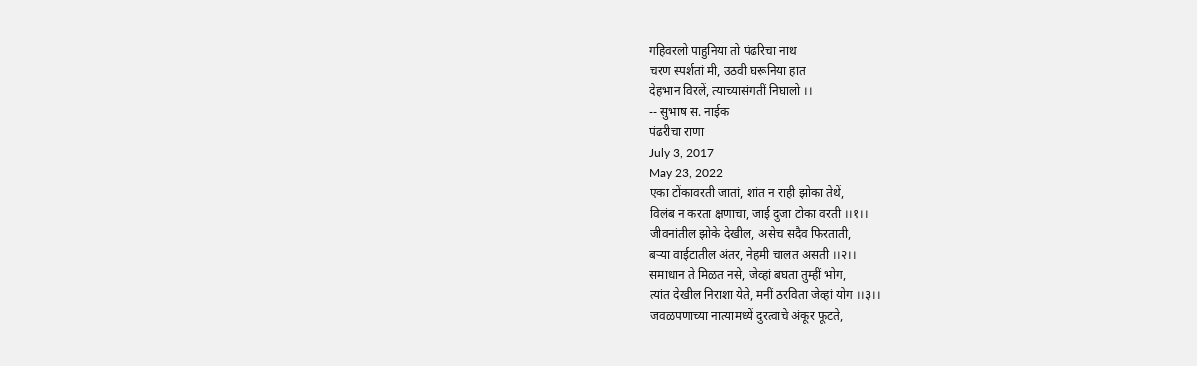गहिवरलो पाहुनिया तो पंढरिचा नाथ
चरण स्पर्शतां मी, उठवी घरूनिया हात
देहभान विरलें, त्याच्यासंगतीं निघालो ।।
-- सुभाष स. नाईक
पंढरीचा राणा
July 3, 2017
May 23, 2022
एका टोंकावरती जातां, शांत न राही झोका तेथें,
विलंब न करता क्षणाचा, जाई दुजा टोका वरती ।।१।।
जीवनांतील झोके देखील, असेच सदैव फिरताती,
बऱ्या वाईटातील अंतर, नेहमी चालत असती ।।२।।
समाधान ते मिळत नसे, जेव्हां बघता तुम्हीं भोग,
त्यांत देखील निराशा येते, मनीं ठरविता जेव्हां योग ।।३।।
जवळपणाच्या नात्यामध्यें दुरत्वाचे अंकूर फूटते,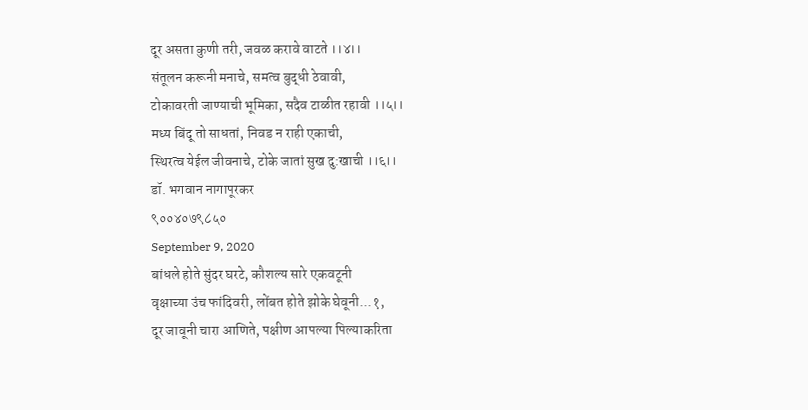दूर असता कुणी तरी, जवळ करावे वाटते ।।४।।
संतूलन करूनी मनाचे, समत्व बुद्धी ठेवावी,
टोकावरती जाण्याची भूमिका, सदैव टाळीत रहावी ।।५।।
मध्य बिंदू तो साधतां, निवड न राही एकाची,
स्थिरत्व येईल जीवनाचे, टोके जातां सुख दु:खाची ।।६।।
डॉ. भगवान नागापूरकर
९००४०७९८५०
September 9, 2020
बांधले होते सुंदर घरटे, कौशल्य सारे एकवटूनी
वृक्षाच्या उंच फांदिवरी, लोंबत होते झोके घेवूनी...१,
दूर जावूनी चारा आणिते, पक्षीण आपल्या पिल्याकरिता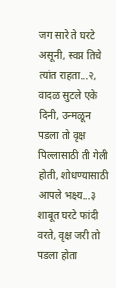जग सारे ते घरटे असूनी, स्वप्न तिचे त्यांत राहता...२,
वादळ सुटले एके दिनी, उन्मळून पडला तो वृक्ष
पिल्लासाठी ती गेली होती, शोधण्यासाठी आपले भक्ष्य...३
शाबूत घरटे फांदी वरते, वृक्ष जरी तो पडला होता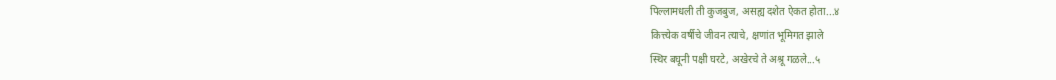पिल्लामधली ती कुजबुज, असह्य दशेत ऐकत होता...४
कित्त्येक वर्षीचे जीवन त्याचे, क्षणांत भूमिगत झाले
स्थिर बघूनी पक्षी घरटे, अखेरचे ते अश्रू गळले...५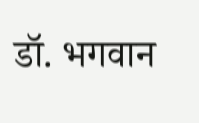डॉ. भगवान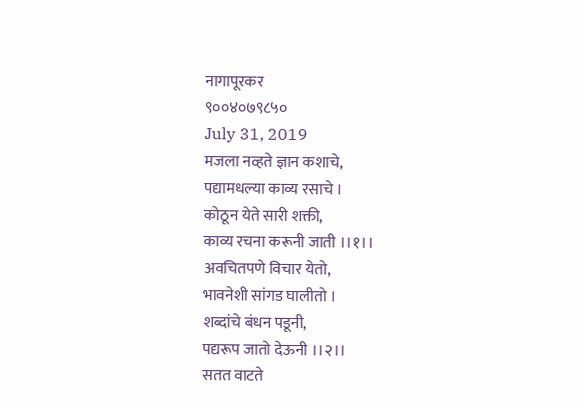नागापूरकर
९००४०७९८५०
July 31, 2019
मजला नव्हते ज्ञान कशाचे,
पद्यामधल्या काव्य रसाचे ।
कोठून येते सारी शक्ती,
काव्य रचना करूनी जाती ।।१।।
अवचितपणे विचार येतो,
भावनेशी सांगड घालीतो ।
शब्दांचे बंधन पडूनी,
पद्यरूप जातो देऊनी ।।२।।
सतत वाटते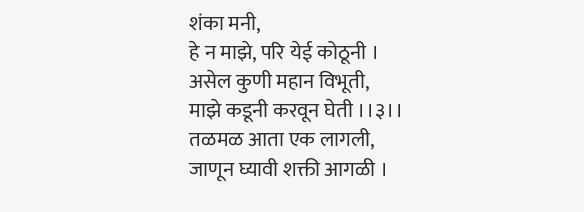शंका मनी,
हे न माझे, परि येई कोठूनी ।
असेल कुणी महान विभूती,
माझे कडूनी करवून घेती ।।३।।
तळमळ आता एक लागली,
जाणून घ्यावी शक्ती आगळी ।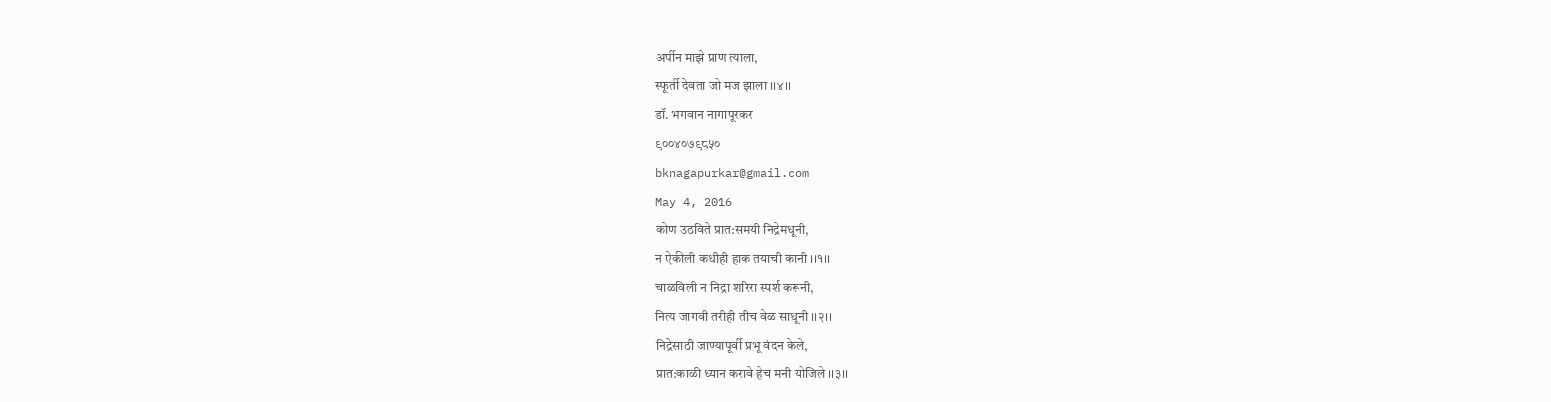अर्पीन माझे प्राण त्याला,
स्फूर्ती देवता जो मज झाला ।।४।।
डॉ. भगवान नागापूरकर
९००४०७९८५०
bknagapurkar@gmail.com
May 4, 2016
कोण उठविते प्रात:समयी निद्रेमधूनी,
न ऐकीली कधीही हाक तयाची कानी ।।१।।
चाळविली न निद्रा शरिरा स्पर्श करूनी,
नित्य जागवी तरीही तीच वेळ साधूनी ।।२।।
निद्रेसाठी जाण्यापूर्वी प्रभू वंदन केले,
प्रात:काळी ध्यान करावे हेच मनी योजिले ।।३।।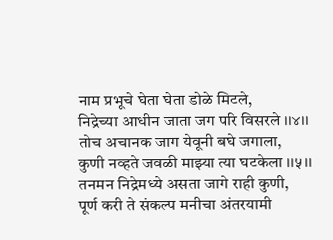नाम प्रभूचे घेता घेता डोळे मिटले,
निद्रेच्या आधीन जाता जग परि विसरले ।।४।।
तोच अचानक जाग येवूनी बघे जगाला,
कुणी नव्हते जवळी माझ्या त्या घटकेला ।।५।।
तनमन निद्रेमध्ये असता जागे राही कुणी,
पूर्ण करी ते संकल्प मनीचा अंतरयामी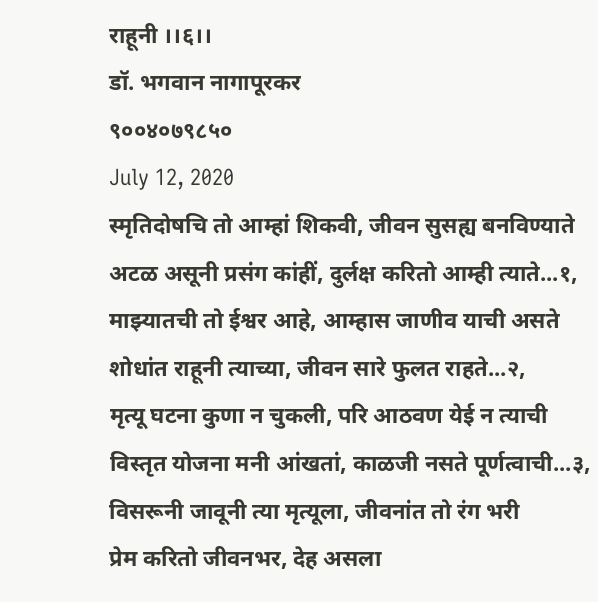राहूनी ।।६।।
डॉ. भगवान नागापूरकर
९००४०७९८५०
July 12, 2020
स्मृतिदोषचि तो आम्हां शिकवी, जीवन सुसह्य बनविण्याते
अटळ असूनी प्रसंग कांहीं, दुर्लक्ष करितो आम्ही त्याते...१,
माझ्यातची तो ईश्वर आहे, आम्हास जाणीव याची असते
शोधांत राहूनी त्याच्या, जीवन सारे फुलत राहते...२,
मृत्यू घटना कुणा न चुकली, परि आठवण येई न त्याची
विस्तृत योजना मनी आंखतां, काळजी नसते पूर्णत्वाची...३,
विसरूनी जावूनी त्या मृत्यूला, जीवनांत तो रंग भरी
प्रेम करितो जीवनभर, देह असला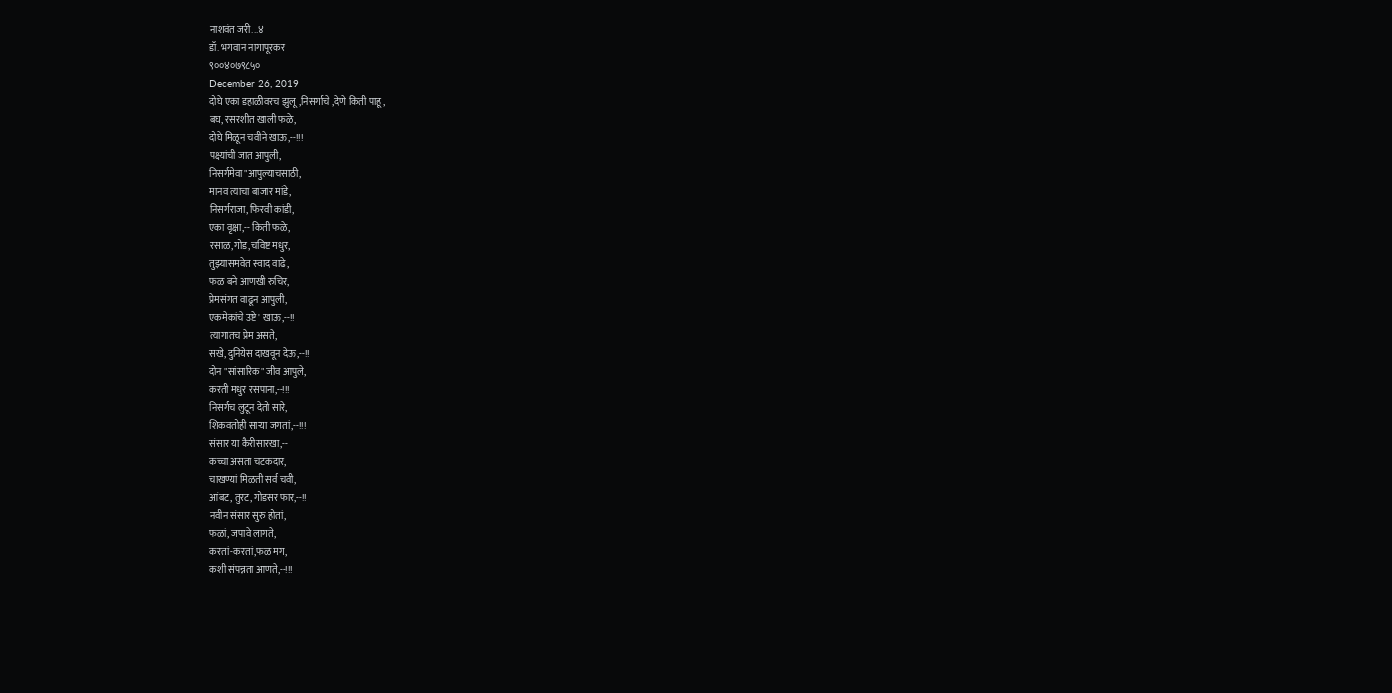नाशवंत जरी...४
डॉ. भगवान नागापूरकर
९००४०७९८५०
December 26, 2019
दोघे एका डहाळीवरच झुलू,निसर्गाचे ,देणे किती पाहू,
बघ, रसरशीत खाली फळे,
दोघे मिळून चवीने खाऊ,--!!!
पक्ष्यांची जात आपुली,
निसर्गमेवा"आपुल्याचसाठी,
मानव त्याचा बाजार मांडे,
निसर्गराजा, फिरवी कांडी,
एका वृक्षा,-- किती फळे,
रसाळ,गोड,चविष्ट मधुर,
तुझ्यासमवेत स्वाद वाढे,
फळ बने आणखी रुचिर,
प्रेमसंगत वाढून आपुली,
एकमेकांचे उष्टे' खाऊ,--!!
त्यागातच प्रेम असते,
सखे, दुनियेस दाखवून देऊ,--!!
दोन "सांसारिक" जीव आपुले,
करती मधुर रसपाना,--!!!
निसर्गच लुटून देतो सारे,
शिकवतोही साऱ्या जगतां,--!!!
संसार या कैरीसारखा,--
कच्चा असता चटकदार,
चाखण्यां मिळती सर्व चवी,
आंबट, तुरट, गोडसर फार,--!!
नवीन संसार सुरु होतां,
फळां, जपावे लागते,
करतां-करतां,फळ मग,
कशी संपन्नता आणते,--!!!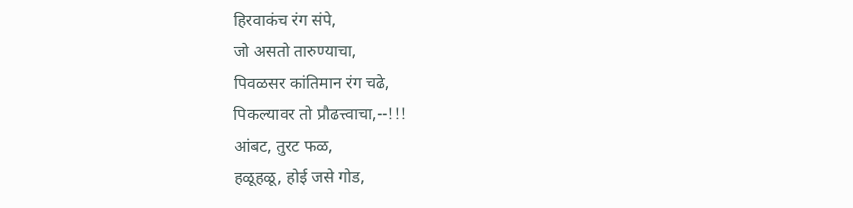हिरवाकंच रंग संपे,
जो असतो तारुण्याचा,
पिवळसर कांतिमान रंग चढे,
पिकल्यावर तो प्रौढत्त्वाचा,--!!!
आंबट, तुरट फळ,
हळूहळू, होई जसे गोड,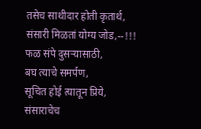तसेच साथीदार होती कृतार्थ,
संसारी मिळतां योग्य जोड,--!!!
फळ संपे दुसऱ्यासाठी,
बघ त्याचे समर्पण,
सूचित होई त्यातून प्रिये,
संसाराचेच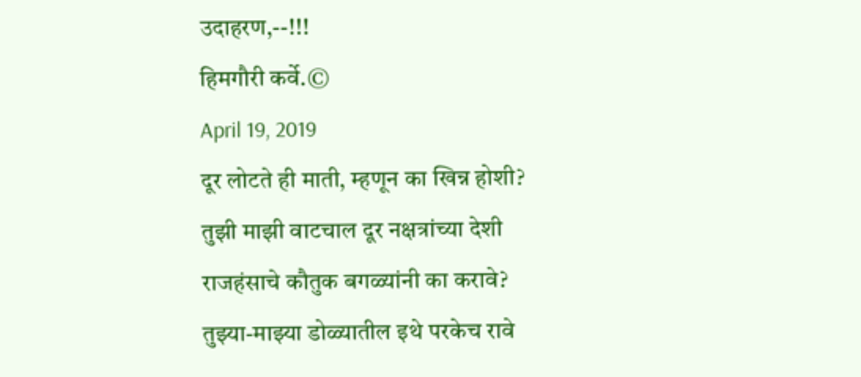उदाहरण,--!!!
हिमगौरी कर्वे.©
April 19, 2019
दूर लोटते ही माती, म्हणून का खिन्न होशी?
तुझी माझी वाटचाल दूर नक्षत्रांच्या देशी
राजहंसाचे कौतुक बगळ्यांनी का करावे?
तुझ्या-माझ्या डोळ्यातील इथे परकेच रावे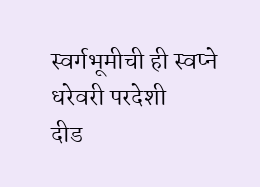स्वर्गभूमीची ही स्वप्ने धरेवरी परदेशी
दीड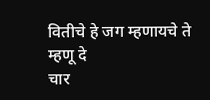वितीचे हे जग म्हणायचे ते म्हणू दे
चार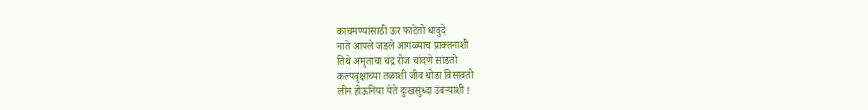काचमण्यांसाठी ऊर फाटेतो धावुदे
नाते आपले जडले आगळ्याच प्राक्तनाशी
तिथे अमृताचा चंद्र रोज चांदणे सांडतो
कल्पवृक्षाच्या तळाशी जीव थोडा विसावतो
लीन होऊनिया येते दुःखसुध्दा उंबऱ्याशी !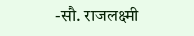-सौ. राजलक्ष्मी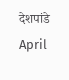देशपांडे
April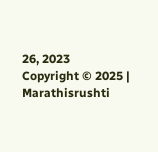26, 2023
Copyright © 2025 | Marathisrushti